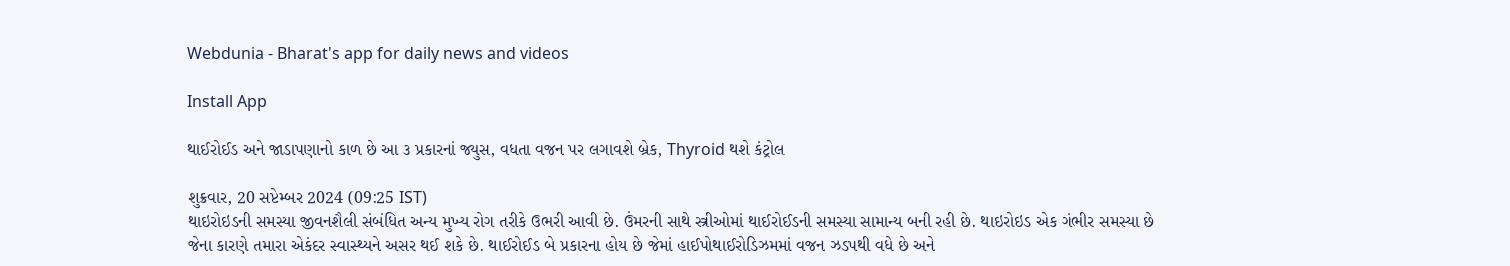Webdunia - Bharat's app for daily news and videos

Install App

થાઈરોઈડ અને જાડાપણાનો કાળ છે આ ૩ પ્રકારનાં જ્યુસ, વધતા વજન પર લગાવશે બ્રેક, Thyroid થશે કંટ્રોલ

શુક્રવાર, 20 સપ્ટેમ્બર 2024 (09:25 IST)
થાઇરોઇડની સમસ્યા જીવનશૈલી સંબંધિત અન્ય મુખ્ય રોગ તરીકે ઉભરી આવી છે. ઉંમરની સાથે સ્ત્રીઓમાં થાઈરોઈડની સમસ્યા સામાન્ય બની રહી છે. થાઇરોઇડ એક ગંભીર સમસ્યા છે જેના કારણે તમારા એકંદર સ્વાસ્થ્યને અસર થઈ શકે છે. થાઈરોઈડ બે પ્રકારના હોય છે જેમાં હાઈપોથાઈરોડિઝમમાં વજન ઝડપથી વધે છે અને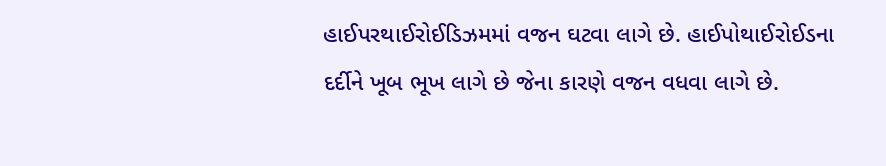હાઈપરથાઈરોઈડિઝમમાં વજન ઘટવા લાગે છે. હાઈપોથાઈરોઈડના દર્દીને ખૂબ ભૂખ લાગે છે જેના કારણે વજન વધવા લાગે છે.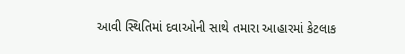આવી સ્થિતિમાં દવાઓની સાથે તમારા આહારમાં કેટલાક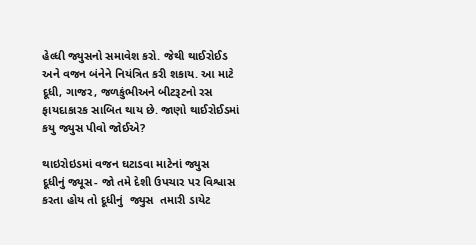હેલ્ધી જ્યુસનો સમાવેશ કરો. જેથી થાઈરોઈડ અને વજન બંનેને નિયંત્રિત કરી શકાય. આ માટે દૂધી, ગાજર, જળકુંભીઅને બીટરૂટનો રસ ફાયદાકારક સાબિત થાય છે. જાણો થાઈરોઈડમાં કયુ જ્યુસ પીવો જોઈએ?

થાઇરોઇડમાં વજન ઘટાડવા માટેનાં જ્યુસ
દૂધીનું જ્યૂસ- જો તમે દેશી ઉપચાર પર વિશ્વાસ કરતા હોય તો દૂધીનું  જ્યુસ  તમારી ડાયેટ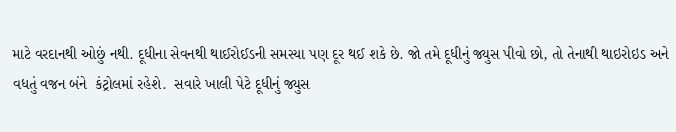માટે વરદાનથી ઓછું નથી. દૂધીના સેવનથી થાઈરોઈડની સમસ્યા પણ દૂર થઈ શકે છે. જો તમે દૂધીનું જ્યુસ પીવો છો, તો તેનાથી થાઇરોઇડ અને વધતું વજન બંને  કંટ્રોલમાં રહેશે.  સવારે ખાલી પેટે દૂધીનું જ્યુસ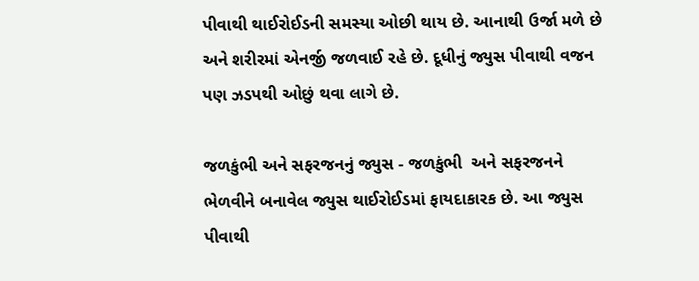પીવાથી થાઈરોઈડની સમસ્યા ઓછી થાય છે. આનાથી ઉર્જા મળે છે અને શરીરમાં એનર્જી જળવાઈ રહે છે. દૂધીનું જ્યુસ પીવાથી વજન પણ ઝડપથી ઓછું થવા લાગે છે.

જળકુંભી અને સફરજનનું જ્યુસ - જળકુંભી  અને સફરજનને ભેળવીને બનાવેલ જ્યુસ થાઈરોઈડમાં ફાયદાકારક છે. આ જ્યુસ પીવાથી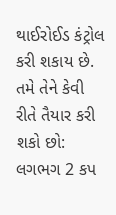થાઈરોઈડ કંટ્રોલ કરી શકાય છે. તમે તેને કેવી રીતે તૈયાર કરી શકો છો: લગભગ 2 કપ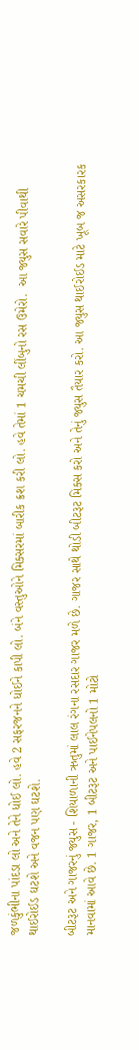જળકુંભીના પાંદડા લો અને તેને ધોઈ લો. હવે 2 સફરજનને ધોઈને કાપી લો. બંને વસ્તુઓને મિક્સરમાં બારીક ક્રશ કરી લો. હવે તેમાં 1 ચમચી લીંબુનો રસ ઉમેરો.  આ જ્યુસ સવારે પીવાથી થાઈરોઈડ ઘટશે અને વજન પણ ઘટશે.

બીટરૂટ અને ગાજરનું જ્યુસ - શિયાળાની ઋતુમાં લાલ રંગના રસદાર ગાજર મળે છે. ગાજર સાથે થોડી બીટરૂટ મિક્સ કરો અને તેનું જ્યુસ તૈયાર કરો. આ જ્યુસ થાઈરોઈડ માટે ખૂબ જ અસરકારક માનવામાં આવે છે. 1 ગાજર, 1 બીટરૂટ અને પાઈનેપલનો 1 મોટો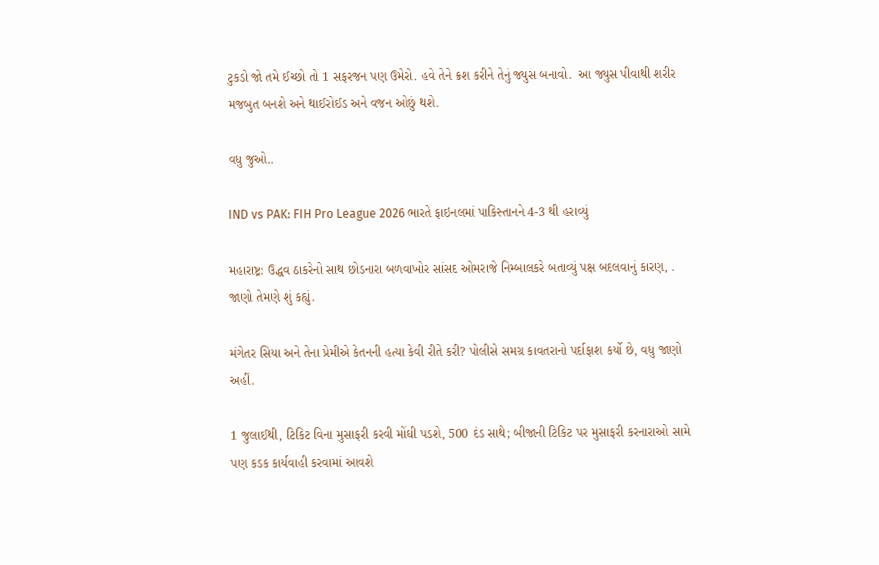ટુકડો જો તમે ઈચ્છો તો 1 સફરજન પણ ઉમેરો. હવે તેને ક્રશ કરીને તેનું જ્યુસ બનાવો.  આ જ્યુસ પીવાથી શરીર મજબુત બનશે અને થાઈરોઈડ અને વજન ઓછું થશે.

વધુ જુઓ..

IND vs PAK: FIH Pro League 2026 ભારતે ફાઇનલમાં પાકિસ્તાનને 4-3 થી હરાવ્યું

મહારાષ્ટ્ર: ઉદ્ધવ ઠાકરેનો સાથ છોડનારા બળવાખોર સાંસદ ઓમરાજે નિમ્બાલકરે બતાવ્યું પક્ષ બદલવાનું કારણ, . જાણો તેમણે શું કહ્યું.

મંગેતર સિયા અને તેના પ્રેમીએ કેતનની હત્યા કેવી રીતે કરી? પોલીસે સમગ્ર કાવતરાનો પર્દાફાશ કર્યો છે, વધુ જાણો અહીં.

1 જુલાઈથી, ટિકિટ વિના મુસાફરી કરવી મોંઘી પડશે, 500 દંડ સાથે; બીજાની ટિકિટ પર મુસાફરી કરનારાઓ સામે પણ કડક કાર્યવાહી કરવામાં આવશે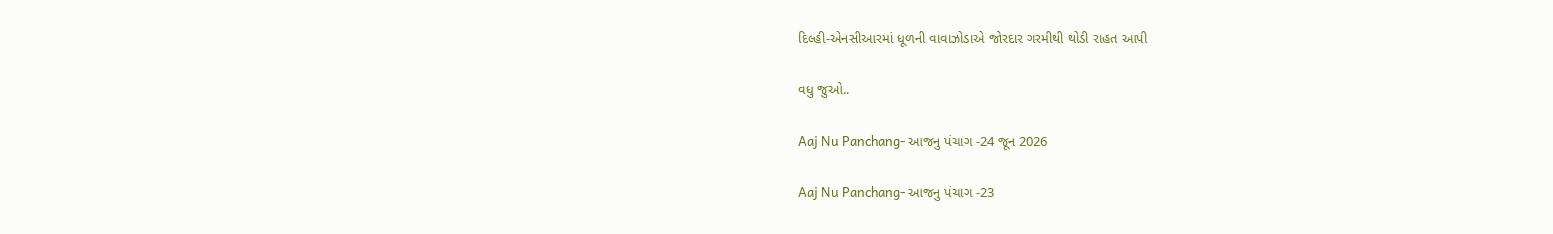દિલ્હી-એનસીઆરમાં ધૂળની વાવાઝોડાએ જોરદાર ગરમીથી થોડી રાહત આપી

વધુ જુઓ..

Aaj Nu Panchang- આજનુ પંચાગ -24 જૂન 2026

Aaj Nu Panchang- આજનુ પંચાગ -23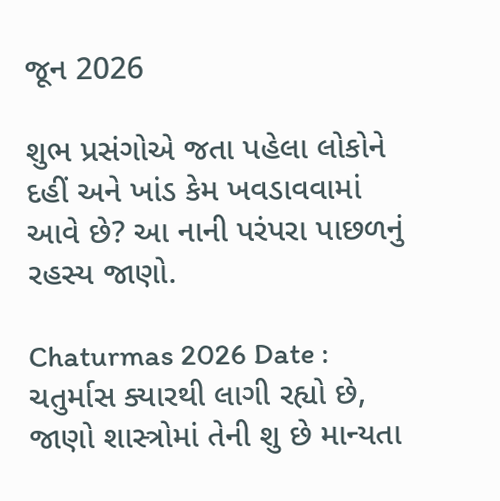જૂન 2026

શુભ પ્રસંગોએ જતા પહેલા લોકોને દહીં અને ખાંડ કેમ ખવડાવવામાં આવે છે? આ નાની પરંપરા પાછળનું રહસ્ય જાણો.

Chaturmas 2026 Date : ચતુર્માસ ક્યારથી લાગી રહ્યો છે, જાણો શાસ્ત્રોમાં તેની શુ છે માન્યતા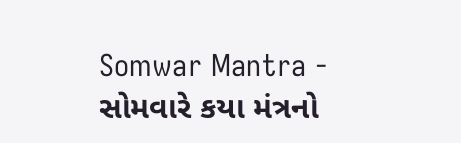Somwar Mantra - સોમવારે કયા મંત્રનો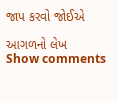જાપ કરવો જોઈએ

આગળનો લેખ
Show comments